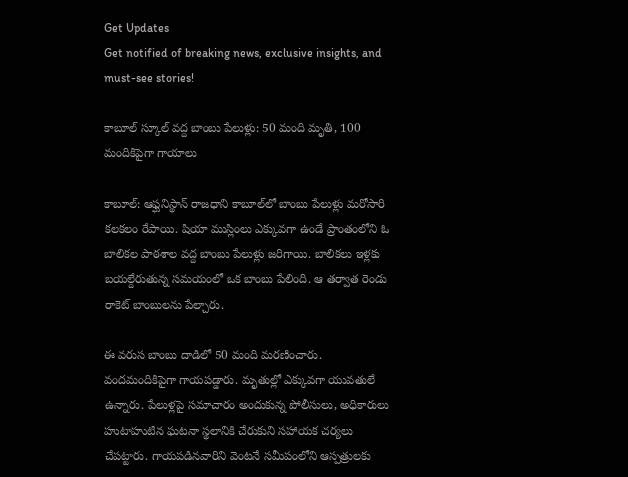Get Updates
Get notified of breaking news, exclusive insights, and must-see stories!

కాబూల్ స్కూల్ వద్ద బాంబు పేలుళ్లు: 50 మంది మృతి, 100 మందికిపైగా గాయాలు

కాబూల్: ఆఫ్ఘనిస్థాన్ రాజధాని కాబూల్‌లో బాంబు పేలుళ్లు మరోసారి కలకలం రేపాయి. షియా ముస్లింలు ఎక్కువగా ఉండే ప్రాంతంలోని ఓ బాలికల పాఠశాల వద్ద బాంబు పేలుళ్లు జరిగాయి. బాలికలు ఇళ్లకు బయల్దేరుతున్న సమయంలో ఒక బాంబు పేలింది. ఆ తర్వాత రెండు రాకెట్ బాంబులను పేల్చారు.

ఈ వరుస బాంబు దాడిలో 50 మంది మరణించారు. వందమందికిపైగా గాయపడ్డారు. మృతుల్లో ఎక్కువగా యువతులే ఉన్నారు. పేలుళ్లపై సమాచారం అందుకున్న పోలీసులు, అధికారులు హుటాహుటిన ఘటనా స్థలానికి చేరుకుని సహాయక చర్యలు చేపట్టారు. గాయపడినవారిని వెంటనే సమీపంలోని ఆస్పత్రులకు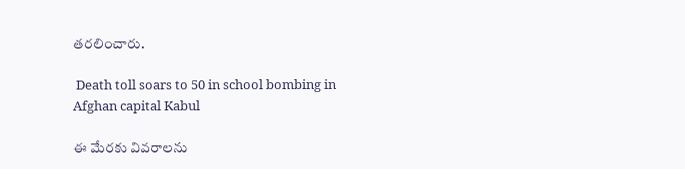తరలించారు.

 Death toll soars to 50 in school bombing in Afghan capital Kabul

ఈ మేరకు వివరాలను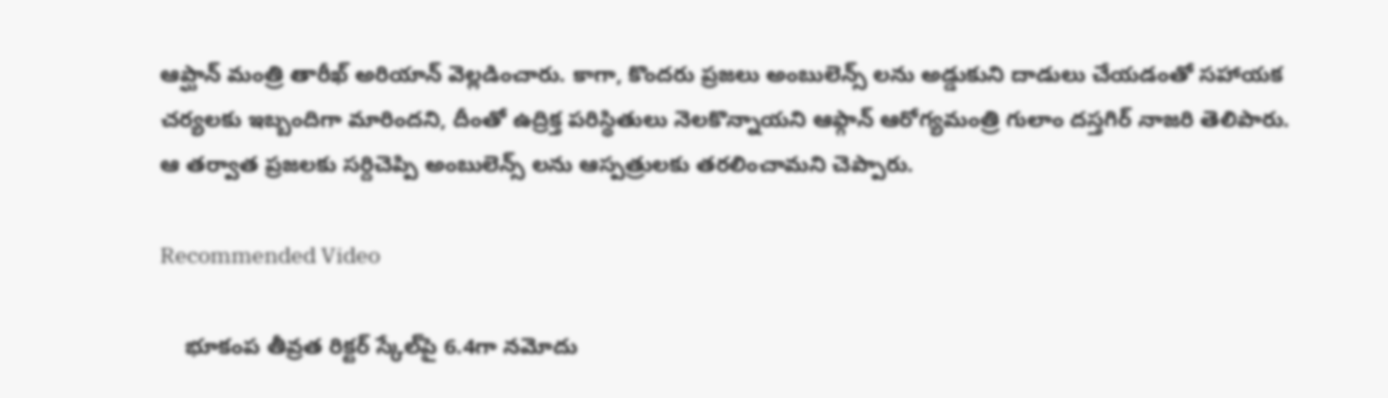ఆప్ఘాన్ మంత్రి తారీఖ్ అరియాన్ వెల్లడించారు. కాగా, కొందరు ప్రజలు అంబులెన్స్ లను అడ్డుకుని దాడులు చేయడంతో సహాయక చర్యలకు ఇబ్బందిగా మారిందని, దీంతో ఉద్రిక్త పరిస్థితులు నెలకొన్నాయని ఆఫ్గాన్ ఆరోగ్యమంత్రి గులాం దస్తగిర్ నాజరి తెలిపారు. ఆ తర్వాత ప్రజలకు సర్దిచెప్పి అంబులెన్స్ లను ఆస్పత్రులకు తరలించామని చెప్పారు.

Recommended Video

    భూకంప తీవ్రత రిక్టర్ స్కేల్‌పై 6.4గా నమోదు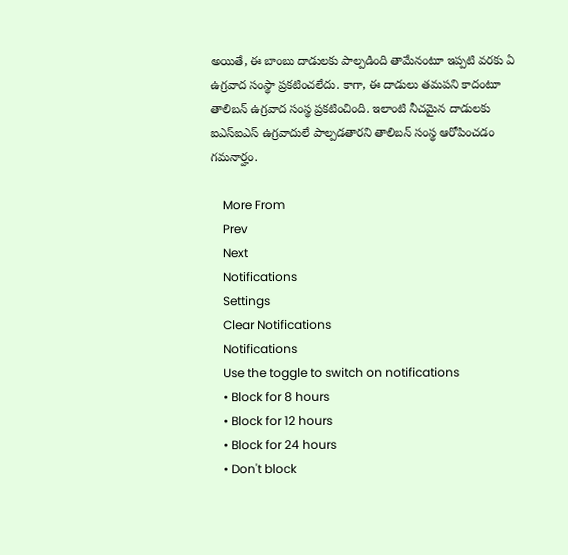అయితే, ఈ బాంబు దాడులకు పాల్పడింది తామేనంటూ ఇప్పటి వరకు ఏ ఉగ్రవాద సంస్థా ప్రకటించలేదు. కాగా, ఈ దాడులు తమపని కాదంటూ తాలిబన్ ఉగ్రవాద సంస్థ ప్రకటించింది. ఇలాంటి నీచమైన దాడులకు ఐఎస్ఐఎస్ ఉగ్రవాదులే పాల్పడతారని తాలిబన్ సంస్థ ఆరోపించడం గమనార్హం.

    More From
    Prev
    Next
    Notifications
    Settings
    Clear Notifications
    Notifications
    Use the toggle to switch on notifications
    • Block for 8 hours
    • Block for 12 hours
    • Block for 24 hours
    • Don't block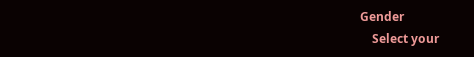Gender
    Select your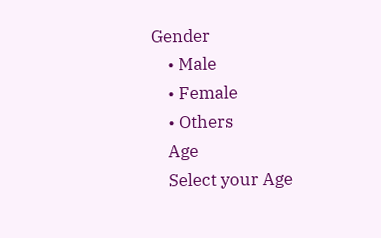Gender
    • Male
    • Female
    • Others
    Age
    Select your Age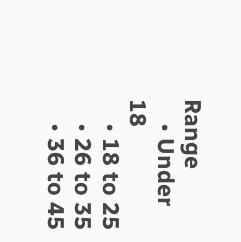Range
    • Under 18
    • 18 to 25
    • 26 to 35
    • 36 to 45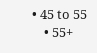• 45 to 55
    • 55+